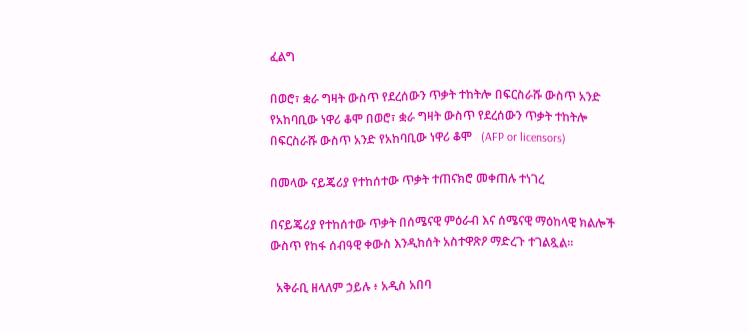ፈልግ

በወሮ፣ ቋራ ግዛት ውስጥ የደረሰውን ጥቃት ተከትሎ በፍርስራሹ ውስጥ አንድ የአከባቢው ነዋሪ ቆሞ በወሮ፣ ቋራ ግዛት ውስጥ የደረሰውን ጥቃት ተከትሎ በፍርስራሹ ውስጥ አንድ የአከባቢው ነዋሪ ቆሞ   (AFP or licensors)

በመላው ናይጄሪያ የተከሰተው ጥቃት ተጠናክሮ መቀጠሉ ተነገረ

በናይጄሪያ የተከሰተው ጥቃት በሰሜናዊ ምዕራብ እና ሰሜናዊ ማዕከላዊ ክልሎች ውስጥ የከፋ ሰብዓዊ ቀውስ እንዲከሰት አስተዋጽዖ ማድረጉ ተገልጿል።

  አቅራቢ ዘላለም ኃይሉ ፥ አዲስ አበባ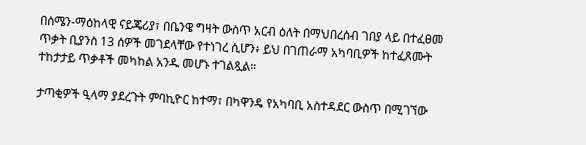በሰሜን-ማዕከላዊ ናይጄሪያ፣ በቤንዌ ግዛት ውስጥ አርብ ዕለት በማህበረሰብ ገበያ ላይ በተፈፀመ ጥቃት ቢያንስ 13 ሰዎች መገደላቸው የተነገረ ሲሆን፥ ይህ በገጠራማ አካባቢዎች ከተፈጸሙት ተከታታይ ጥቃቶች መካከል አንዱ መሆኑ ተገልጿል።

ታጣቂዎች ዒላማ ያደረጉት ምባኪዮር ከተማ፣ በካዋንዴ የአካባቢ አስተዳደር ውስጥ በሚገኘው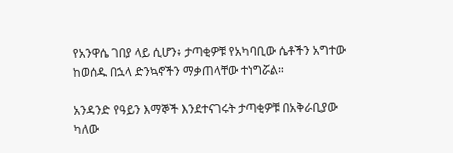የአንዋሴ ገበያ ላይ ሲሆን፥ ታጣቂዎቹ የአካባቢው ሴቶችን አግተው ከወሰዱ በኋላ ድንኳኖችን ማቃጠላቸው ተነግሯል።

አንዳንድ የዓይን እማኞች እንደተናገሩት ታጣቂዎቹ በአቅራቢያው ካለው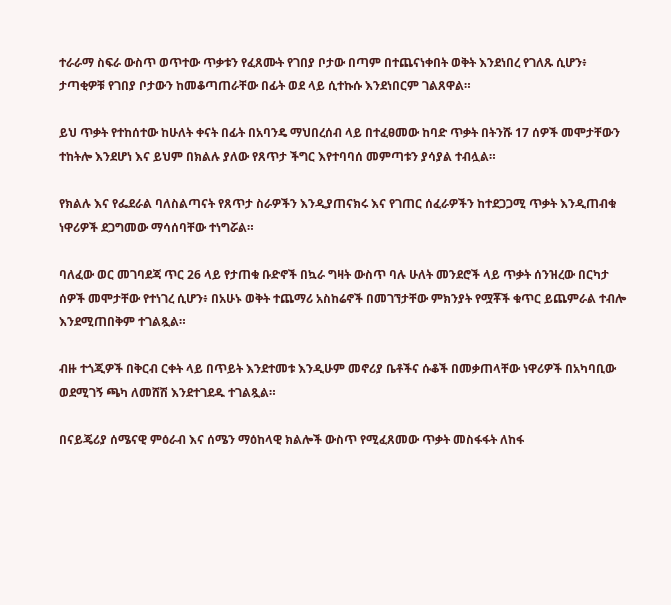ተራራማ ስፍራ ውስጥ ወጥተው ጥቃቱን የፈጸሙት የገበያ ቦታው በጣም በተጨናነቀበት ወቅት እንደነበረ የገለጹ ሲሆን፥ ታጣቂዎቹ የገበያ ቦታውን ከመቆጣጠራቸው በፊት ወደ ላይ ሲተኩሱ እንደነበርም ገልጸዋል።

ይህ ጥቃት የተከሰተው ከሁለት ቀናት በፊት በአባንዴ ማህበረሰብ ላይ በተፈፀመው ከባድ ጥቃት በትንሹ 17 ሰዎች መሞታቸውን ተከትሎ እንደሆነ እና ይህም በክልሉ ያለው የጸጥታ ችግር እየተባባሰ መምጣቱን ያሳያል ተብሏል።

የክልሉ እና የፌደራል ባለስልጣናት የጸጥታ ስራዎችን እንዲያጠናክሩ እና የገጠር ሰፈራዎችን ከተደጋጋሚ ጥቃት እንዲጠብቁ ነዋሪዎች ደጋግመው ማሳሰባቸው ተነግሯል።

ባለፈው ወር መገባደጃ ጥር 26 ላይ የታጠቁ ቡድኖች በኳራ ግዛት ውስጥ ባሉ ሁለት መንደሮች ላይ ጥቃት ሰንዝረው በርካታ ሰዎች መሞታቸው የተነገረ ሲሆን፥ በአሁኑ ወቅት ተጨማሪ አስከሬኖች በመገኘታቸው ምክንያት የሟቾች ቁጥር ይጨምራል ተብሎ እንደሚጠበቅም ተገልጿል።

ብዙ ተጎጂዎች በቅርብ ርቀት ላይ በጥይት እንደተመቱ እንዲሁም መኖሪያ ቤቶችና ሱቆች በመቃጠላቸው ነዋሪዎች በአካባቢው ወደሚገኝ ጫካ ለመሸሽ እንደተገደዱ ተገልጿል።

በናይጄሪያ ሰሜናዊ ምዕራብ እና ሰሜን ማዕከላዊ ክልሎች ውስጥ የሚፈጸመው ጥቃት መስፋፋት ለከፋ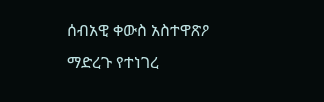ሰብአዊ ቀውስ አስተዋጽዖ ማድረጉ የተነገረ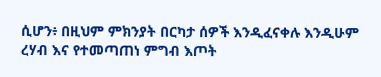ሲሆን፥ በዚህም ምክንያት በርካታ ሰዎች እንዲፈናቀሉ እንዲሁም ረሃብ እና የተመጣጠነ ምግብ እጦት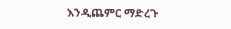እንዲጨምር ማድረጉ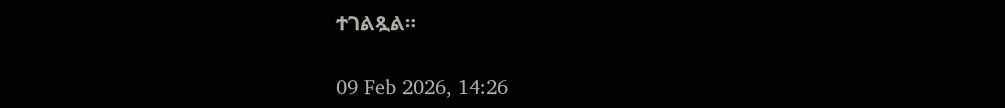ተገልጿል።

09 Feb 2026, 14:26